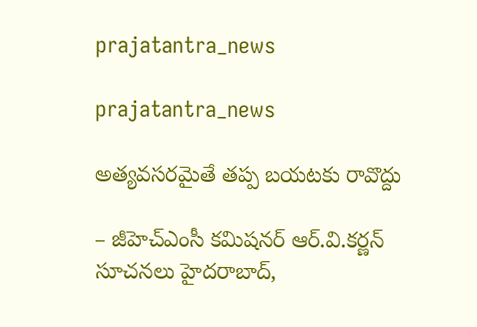prajatantra_news

prajatantra_news

అత్యవసరమైతే తప్ప బయటకు రావొద్దు

– జీహెచ్‌ఎంసీ కమిషనర్‌ ఆర్‌.వి.కర్ణన్‌ సూచనలు హైదరాబాద్‌,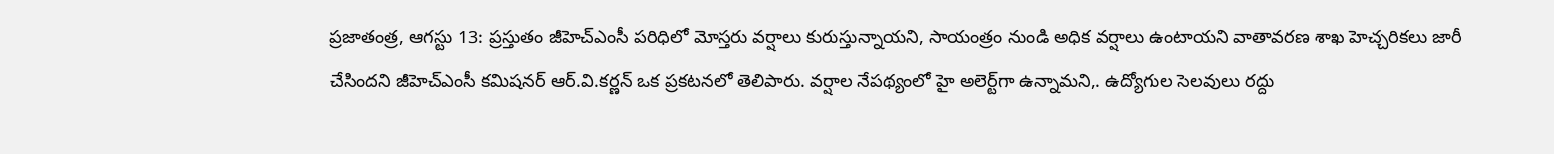ప్రజాతంత్ర, ఆగస్టు 13: ప్రస్తుతం జీహెచ్‌ఎంసీ పరిధిలో మోస్తరు వర్షాలు కురుస్తున్నాయని, సాయంత్రం నుండి అధిక వర్షాలు ఉంటాయని వాతావరణ శాఖ హెచ్చరికలు జారీ చేసిందని జీహెచ్‌ఎంసీ కమిషనర్‌ ఆర్‌.వి.కర్ణన్‌ ఒక ప్రకటనలో తెలిపారు. వర్షాల నేపథ్యంలో హై అలెర్ట్‌గా ఉన్నామని,. ఉద్యోగుల సెలవులు రద్దు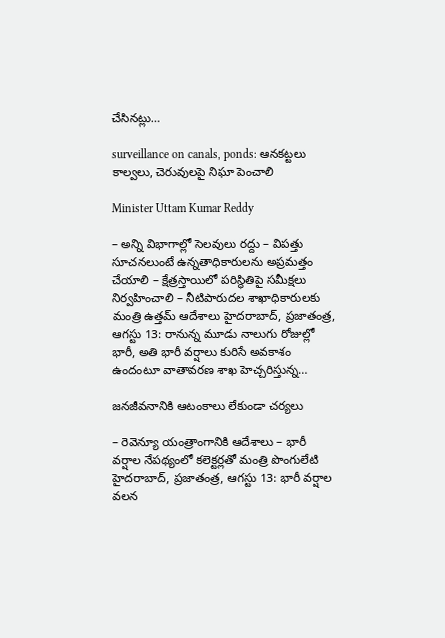చేసినట్లు…

surveillance on canals, ponds: ఆనకట్టలు కాల్వలు, చెరువులపై నిఘా పెంచాలి

Minister Uttam Kumar Reddy

– అన్ని విభాగాల్లో సెలవులు రద్దు – విపత్తు సూచనలుంటే ఉన్నతాధికారులను అప్రమత్తం చేయాలి – క్షేత్రస్తాయిలో పరిస్థితిపై సమీక్షలు నిర్వహించాలి – నీటిపారుదల శాఖాధికారులకు మంత్రి ఉత్తమ్‌ ఆదేశాలు హైదరాబాద్‌, ప్రజాతంత్ర, ఆగస్టు 13: రానున్న మూడు నాలుగు రోజుల్లో భారీ, అతి భారీ వర్షాలు కురిసే అవకాశం ఉందంటూ వాతావరణ శాఖ హెచ్చరిస్తున్న…

జనజీవనానికి ఆటంకాలు లేకుండా చర్యలు

– రెవెన్యూ యంత్రాంగానికి ఆదేశాలు – భారీ వర్షాల నేపథ్యంలో కలెక్టర్లతో మంత్రి పొంగులేటి హైదరాబాద్‌, ప్రజాతంత్ర, ఆగస్టు 13: భారీ వర్షాల వలన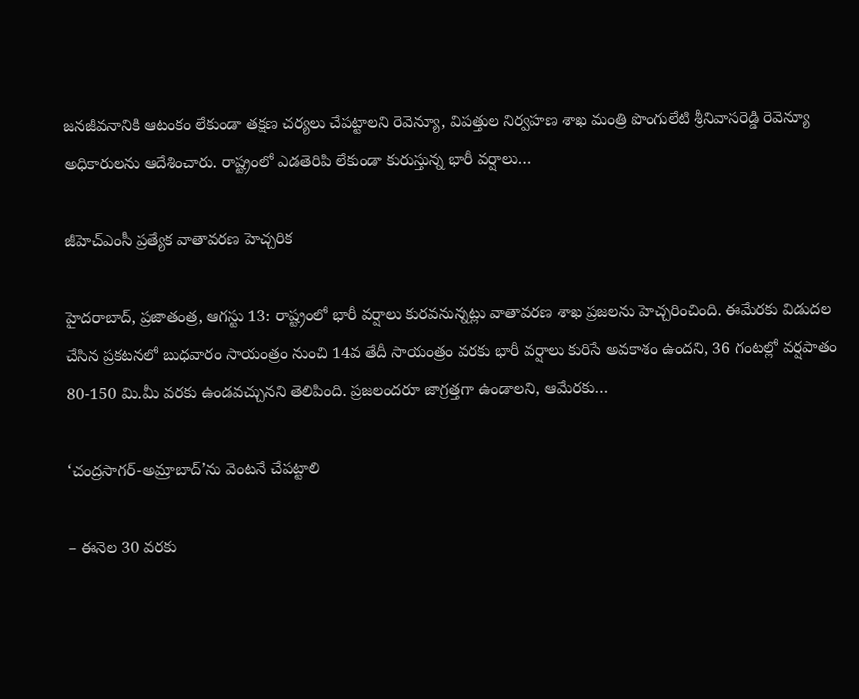జనజీవనానికి ఆటంకం లేకుండా తక్షణ చర్యలు చేపట్టాలని రెవెన్యూ, విపత్తుల నిర్వహణ శాఖ మంత్రి పొంగులేటి శ్రీనివాసరెడ్డి రెవెన్యూ అధికారులను ఆదేశించారు. రాష్ట్రంలో ఎడతెరిపి లేకుండా కురుస్తున్న భారీ వర్షాలు…

జీహెచ్‌ఎంసీ ప్రత్యేక వాతావరణ హెచ్చరిక

హైదరాబాద్‌, ప్రజాతంత్ర, ఆగస్టు 13: రాష్ట్రంలో భారీ వర్షాలు కురవనున్నట్లు వాతావరణ శాఖ ప్రజలను హెచ్చరించింది. ఈమేరకు విడుదల చేసిన ప్రకటనలో బుధవారం సాయంత్రం నుంచి 14వ తేదీ సాయంత్రం వరకు భారీ వర్షాలు కురిసే అవకాశం ఉందని, 36 గంటల్లో వర్షపాతం 80-150 మి.మీ వరకు ఉండవచ్చునని తెలిపింది. ప్రజలందరూ జాగ్రత్తగా ఉండాలని, ఆమేరకు…

‘చంద్రసాగర్‌-అమ్రాబాద్‌’ను వెంటనే చేపట్టాలి

– ఈనెల 30 వరకు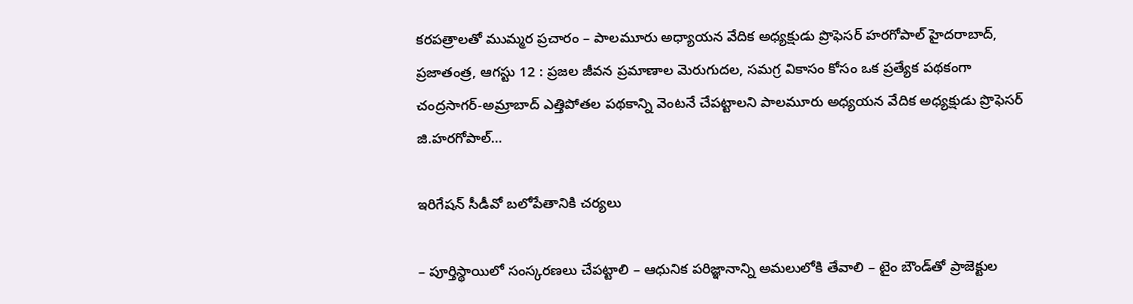కరపత్రాలతో ముమ్మర ప్రచారం – పాలమూరు అధ్యాయన వేదిక అధ్యక్షుడు ప్రొఫెసర్‌ హరగోపాల్‌ హైదరాబాద్‌, ప్రజాతంత్ర, ఆగస్టు 12 : ప్రజల జీవన ప్రమాణాల మెరుగుదల, సమగ్ర వికాసం కోసం ఒక ప్రత్యేక పథకంగా చంద్రసాగర్‌-అమ్రాబాద్‌ ఎత్తిపోతల పథకాన్ని వెంటనే చేపట్టాలని పాలమూరు అధ్యయన వేదిక అధ్యక్షుడు ప్రొఫెసర్‌ జి.హరగోపాల్‌…

ఇరిగేషన్‌ సీడీవో బలోపేతానికి చర్యలు

– పూర్తిస్థాయిలో సంస్కరణలు చేపట్టాలి – ఆధునిక పరిజ్ఞానాన్ని అమలులోకి తేవాలి – టైం బౌండ్‌తో ప్రాజెక్టుల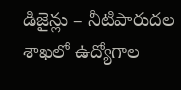డిజైన్లు – నీటిపారుదల శాఖలో ఉద్యోగాల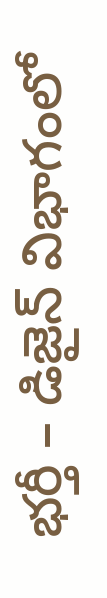భర్తీ – డిజైన్‌ విభాగంలో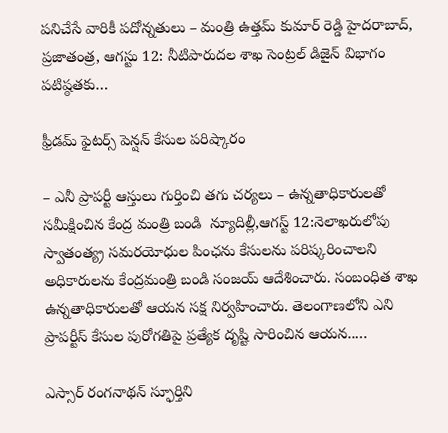పనిచేసే వారికీ పదోన్నతులు – మంత్రి ఉత్తమ్‌ కుమార్‌ రెడ్డి హైదరాబాద్‌, ప్రజాతంత్ర, ఆగస్టు 12: నీటిపారుదల శాఖ సెంట్రల్‌ డిజైన్‌ విభాగం పటిష్ఠతకు…

ఫ్రీడమ్‌ ‌ఫైటర్స్ ‌పెన్షన్‌ ‌కేసుల పరిష్కారం

– ఎనీ ప్రాపర్టీ ఆస్తులు గుర్తించి తగు చర్యలు – ఉన్నతాధికారులతో సమీక్షించిన కేంద్ర మంత్రి బండి  ‌న్యూదిల్లీ,ఆగస్ట్ 12:నెలాఖరులోపు స్వాతంత్య్ర సమరయోధుల పింఛను కేసులను పరిష్కరించాలని అధికారులను కేంద్రమంత్రి బండి సంజయ్‌ ఆదేశించారు. సంబంధిత శాఖ ఉన్నతాధికారులతో ఆయన సక్ష నిర్వహించారు. తెలంగాణలోని ఎని ప్రాపర్టీస్‌ ‌కేసుల పురోగతిపై ప్రత్యేక దృష్టి సారించిన ఆయన..…

ఎస్సార్‌ రంగనాథన్‌ స్ఫూర్తిని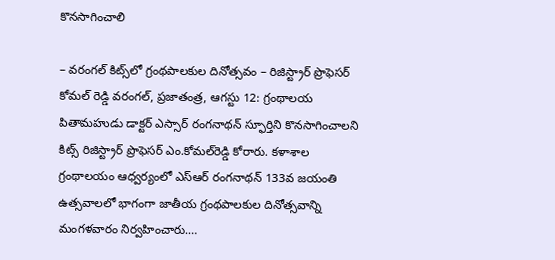కొనసాగించాలి

– వరంగల్‌ కిట్స్‌లో గ్రంథపాలకుల దినోత్సవం – రిజిస్ట్రార్‌ ప్రొఫెసర్‌ కోమల్‌ రెడ్డి వరంగల్‌, ప్రజాతంత్ర, ఆగస్టు 12: గ్రంథాలయ పితామహుడు డాక్టర్‌ ఎస్సార్‌ రంగనాథన్‌ స్ఫూర్తిని కొనసాగించాలని కిట్స్‌ రిజిస్ట్రార్‌ ప్రొఫెసర్‌ ఎం.కోమల్‌రెడ్డి కోరారు. కళాశాల గ్రంథాలయం ఆధ్వర్యంలో ఎస్‌ఆర్‌ రంగనాథన్‌ 133వ జయంతి ఉత్సవాలలో భాగంగా జాతీయ గ్రంథపాలకుల దినోత్సవాన్ని మంగళవారం నిర్వహించారు.…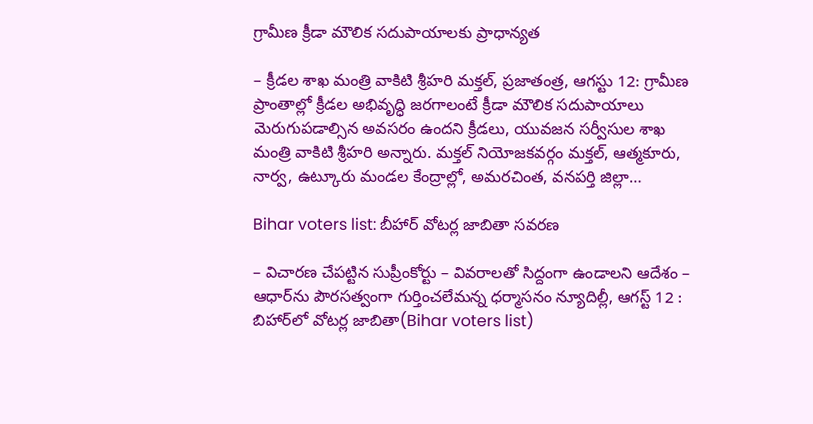గ్రామీణ క్రీడా మౌలిక సదుపాయాలకు ప్రాధాన్యత

– క్రీడల శాఖ మంత్రి వాకిటి శ్రీహరి మక్తల్‌, ప్రజాతంత్ర, ఆగస్టు 12: గ్రామీణ ప్రాంతాల్లో క్రీడల అభివృద్ధి జరగాలంటే క్రీడా మౌలిక సదుపాయాలు మెరుగుపడాల్సిన అవసరం ఉందని క్రీడలు, యువజన సర్వీసుల శాఖ మంత్రి వాకిటి శ్రీహరి అన్నారు. మక్తల్‌ నియోజకవర్గం మక్తల్‌, ఆత్మకూరు, నార్వ, ఉట్కూరు మండల కేంద్రాల్లో, అమరచింత, వనపర్తి జిల్లా…

Bihar voters list: బీహార్‌ ‌వోటర్ల జాబితా సవరణ

– విచారణ చేపట్టిన సుప్రీంకోర్టు – వివరాలతో సిద్దంగా ఉండాలని ఆదేశం – ఆధార్‌ను పౌరసత్వంగా గుర్తించలేమన్న ధర్మాసనం న్యూదిల్లీ, ఆగస్ట్ 12 : బిహార్‌లో వోటర్ల జాబితా(Bihar voters list)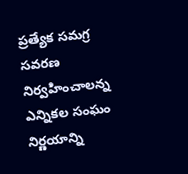ప్రత్యేక సమగ్ర సవరణ నిర్వహించాలన్న ఎన్నికల సంఘం నిర్ణయాన్ని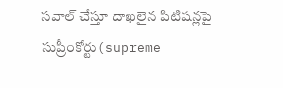సవాల్‌ ‌చేస్తూ దాఖలైన పిటిషన్లపై సుప్రీంకోర్టు(supreme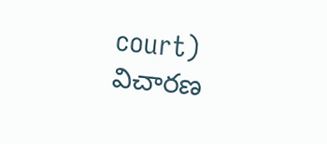court)  విచారణ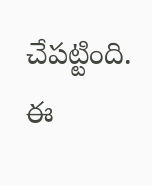చేపట్టింది. ఈ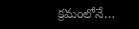క్రమంలోనే…